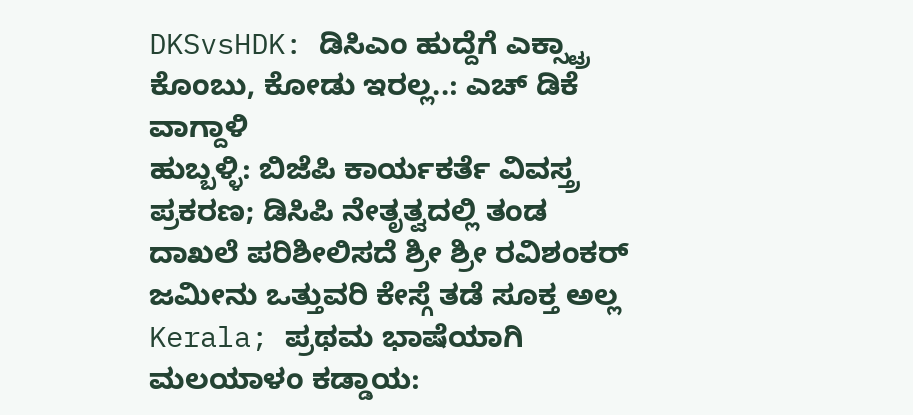DKSvsHDK: ಡಿಸಿಎಂ ಹುದ್ದೆಗೆ ಎಕ್ಸ್ಟ್ರಾ ಕೊಂಬು, ಕೋಡು ಇರಲ್ಲ..: ಎಚ್ ಡಿಕೆ ವಾಗ್ದಾಳಿ
ಹುಬ್ಬಳ್ಳಿ: ಬಿಜೆಪಿ ಕಾರ್ಯಕರ್ತೆ ವಿವಸ್ತ್ರ ಪ್ರಕರಣ; ಡಿಸಿಪಿ ನೇತೃತ್ವದಲ್ಲಿ ತಂಡ
ದಾಖಲೆ ಪರಿಶೀಲಿಸದೆ ಶ್ರೀ ಶ್ರೀ ರವಿಶಂಕರ್ ಜಮೀನು ಒತ್ತುವರಿ ಕೇಸ್ಗೆ ತಡೆ ಸೂಕ್ತ ಅಲ್ಲ
Kerala; ಪ್ರಥಮ ಭಾಷೆಯಾಗಿ ಮಲಯಾಳಂ ಕಡ್ಡಾಯ: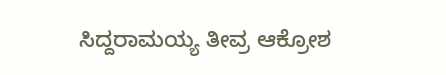ಸಿದ್ದರಾಮಯ್ಯ ತೀವ್ರ ಆಕ್ರೋಶ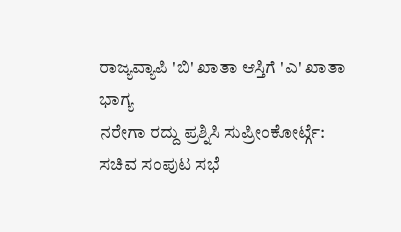ರಾಜ್ಯವ್ಯಾಪಿ 'ಬಿ' ಖಾತಾ ಆಸ್ತಿಗೆ 'ಎ' ಖಾತಾ ಭಾಗ್ಯ
ನರೇಗಾ ರದ್ದು ಪ್ರಶ್ನಿಸಿ ಸುಪ್ರೀಂಕೋರ್ಟ್ಗೆ: ಸಚಿವ ಸಂಪುಟ ಸಭೆ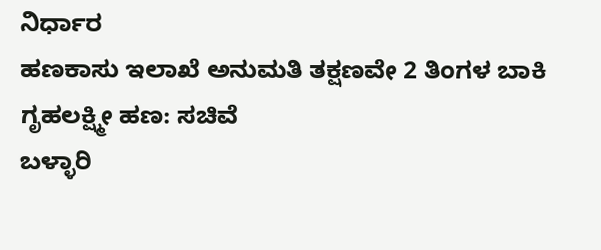ನಿರ್ಧಾರ
ಹಣಕಾಸು ಇಲಾಖೆ ಅನುಮತಿ ತಕ್ಷಣವೇ 2 ತಿಂಗಳ ಬಾಕಿ ಗೃಹಲಕ್ಷ್ಮೀ ಹಣ: ಸಚಿವೆ
ಬಳ್ಳಾರಿ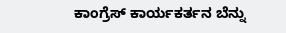ಕಾಂಗ್ರೆಸ್ ಕಾರ್ಯಕರ್ತನ ಬೆನ್ನು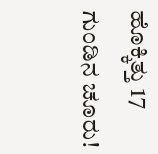ಹೊಕ್ಕಿತ್ತು 17 ಗುಂಡಿನ ಚೂರು!